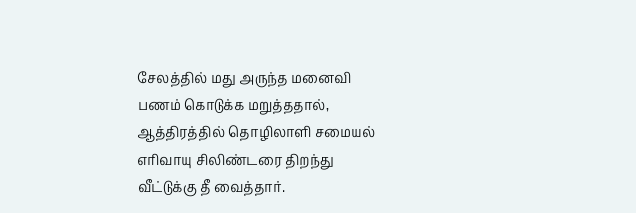சேலத்தில் மது அருந்த மனைவி பணம் கொடுக்க மறுத்ததால், ஆத்திரத்தில் தொழிலாளி சமையல் எரிவாயு சிலிண்டரை திறந்து வீட்டுக்கு தீ வைத்தார்.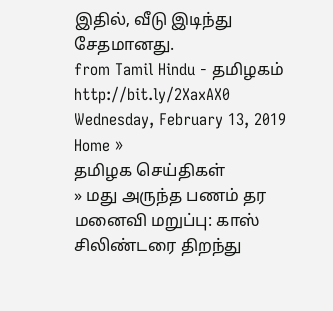இதில், வீடு இடிந்து சேதமானது.
from Tamil Hindu - தமிழகம் http://bit.ly/2XaxAX0
Wednesday, February 13, 2019
Home »
தமிழக செய்திகள்
» மது அருந்த பணம் தர மனைவி மறுப்பு: காஸ் சிலிண்டரை திறந்து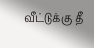வீட்டுக்கு தீ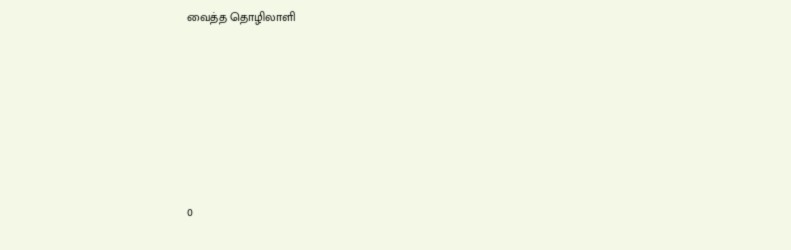வைத்த தொழிலாளி







0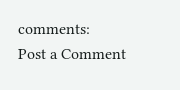comments:
Post a Comment